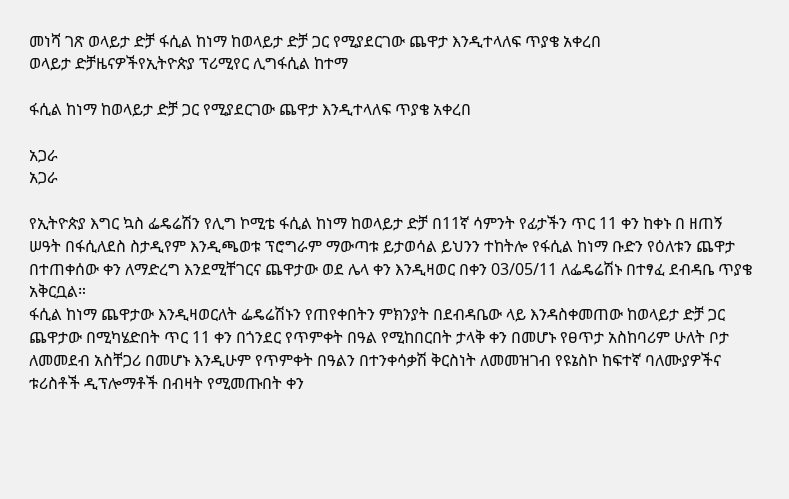መነሻ ገጽ ወላይታ ድቻ ፋሲል ከነማ ከወላይታ ድቻ ጋር የሚያደርገው ጨዋታ እንዲተላለፍ ጥያቄ አቀረበ
ወላይታ ድቻዜናዎችየኢትዮጵያ ፕሪሚየር ሊግፋሲል ከተማ

ፋሲል ከነማ ከወላይታ ድቻ ጋር የሚያደርገው ጨዋታ እንዲተላለፍ ጥያቄ አቀረበ

አጋራ
አጋራ

የኢትዮጵያ እግር ኳስ ፌዴሬሽን የሊግ ኮሚቴ ፋሲል ከነማ ከወላይታ ድቻ በ11ኛ ሳምንት የፊታችን ጥር 11 ቀን ከቀኑ በ ዘጠኝ ሠዓት በፋሲለደስ ስታዲየም እንዲጫወቱ ፕሮግራም ማውጣቱ ይታወሳል ይህንን ተከትሎ የፋሲል ከነማ ቡድን የዕለቱን ጨዋታ በተጠቀሰው ቀን ለማድረግ እንደሚቸገርና ጨዋታው ወደ ሌላ ቀን እንዲዛወር በቀን 03/05/11 ለፌዴሬሽኑ በተፃፈ ደብዳቤ ጥያቄ አቅርቧል።
ፋሲል ከነማ ጨዋታው እንዲዛወርለት ፌዴሬሽኑን የጠየቀበትን ምክንያት በደብዳቤው ላይ እንዳስቀመጠው ከወላይታ ድቻ ጋር ጨዋታው በሚካሄድበት ጥር 11 ቀን በጎንደር የጥምቀት በዓል የሚከበርበት ታላቅ ቀን በመሆኑ የፀጥታ አስከባሪም ሁለት ቦታ ለመመደብ አስቸጋሪ በመሆኑ እንዲሁም የጥምቀት በዓልን በተንቀሳቃሽ ቅርስነት ለመመዝገብ የዩኔስኮ ከፍተኛ ባለሙያዎችና ቱሪስቶች ዲፕሎማቶች በብዛት የሚመጡበት ቀን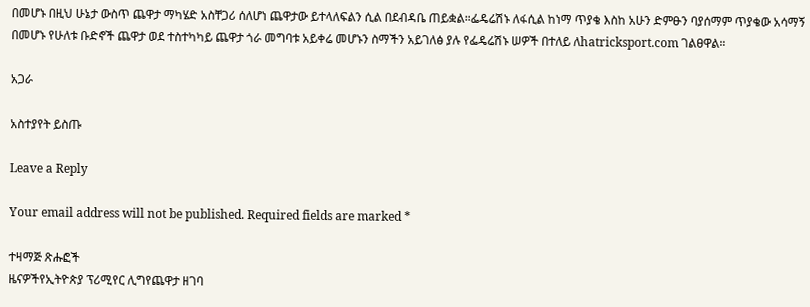በመሆኑ በዚህ ሁኔታ ውስጥ ጨዋታ ማካሄድ አስቸጋሪ ሰለሆነ ጨዋታው ይተላለፍልን ሲል በደብዳቤ ጠይቋል።ፌዴሬሽኑ ለፋሲል ከነማ ጥያቄ እስከ አሁን ድምፁን ባያሰማም ጥያቄው አሳማኝ በመሆኑ የሁለቱ ቡድኖች ጨዋታ ወደ ተስተካካይ ጨዋታ ጎራ መግባቱ አይቀሬ መሆኑን ስማችን አይገለፅ ያሉ የፌዴሬሽኑ ሠዎች በተለይ ለhatricksport.com ገልፀዋል።

አጋራ

አስተያየት ይስጡ

Leave a Reply

Your email address will not be published. Required fields are marked *

ተዛማጅ ጽሑፎች
ዜናዎችየኢትዮጵያ ፕሪሚየር ሊግየጨዋታ ዘገባ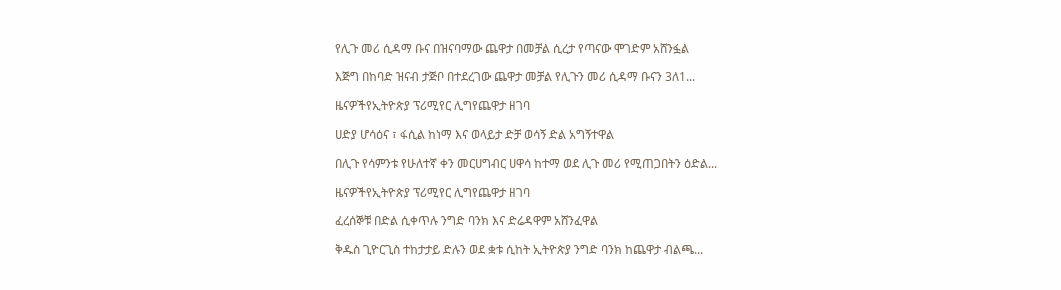የሊጉ መሪ ሲዳማ ቡና በዝናባማው ጨዋታ በመቻል ሲረታ የጣናው ሞገድም አሸንፏል

እጅግ በከባድ ዝናብ ታጅቦ በተደረገው ጨዋታ መቻል የሊጉን መሪ ሲዳማ ቡናን 3ለ1...

ዜናዎችየኢትዮጵያ ፕሪሚየር ሊግየጨዋታ ዘገባ

ሀድያ ሆሳዕና ፣ ፋሲል ከነማ እና ወላይታ ድቻ ወሳኝ ድል አግኝተዋል

በሊጉ የሳምንቱ የሁለተኛ ቀን መርሀግብር ሀዋሳ ከተማ ወደ ሊጉ መሪ የሚጠጋበትን ዕድል...

ዜናዎችየኢትዮጵያ ፕሪሚየር ሊግየጨዋታ ዘገባ

ፈረሰኞቹ በድል ሲቀጥሉ ንግድ ባንክ እና ድሬዳዋም አሸንፈዋል

ቅዱስ ጊዮርጊስ ተከታታይ ድሉን ወደ ቋቱ ሲከት ኢትዮጵያ ንግድ ባንክ ከጨዋታ ብልጫ...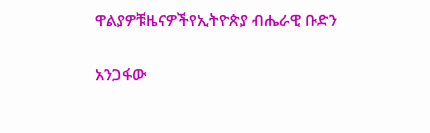ዋልያዎቹዜናዎችየኢትዮጵያ ብሔራዊ ቡድን

አንጋፋው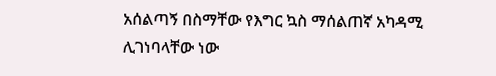አሰልጣኝ በስማቸው የእግር ኳስ ማሰልጠኛ አካዳሚ ሊገነባላቸው ነው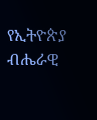የኢትዮጵያ ብሔራዊ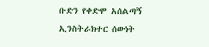ቡድን የቀድሞ አሰልጣኝ ኢንስትራክተር ሰውነት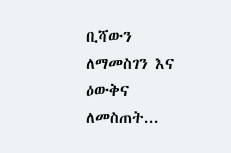ቢሻውን ለማመስገን እና ዕውቅና ለመስጠት...